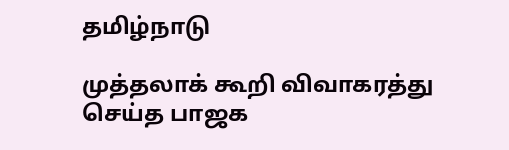தமிழ்நாடு

முத்தலாக் கூறி விவாகரத்து செய்த பாஜக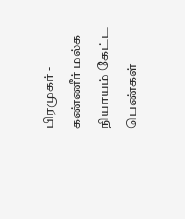பிரமுகர் - கண்ணீர் மல்க நியாயம் கேட்ட பெண்கள்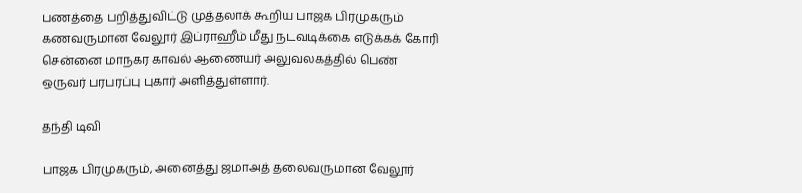பணத்தை பறித்துவிட்டு முத்தலாக் கூறிய பாஜக பிரமுகரும் கணவருமான வேலூர் இப்ராஹீம் மீது நடவடிக்கை எடுக்கக் கோரி சென்னை மாநகர காவல் ஆணையர் அலுவலகத்தில் பெண் ஒருவர் பரபரப்பு புகார் அளித்துள்ளார்.

தந்தி டிவி

பாஜக பிரமுகரும், அனைத்து ஜமாஅத் தலைவருமான வேலூர்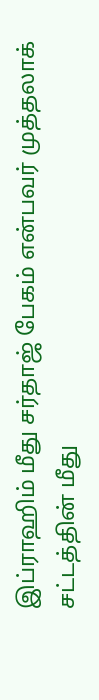இப்ராஹிம் மீது சர்தாஜ் பேகம் என்பவர் முத்தலாக் சட்டத்தின் மீது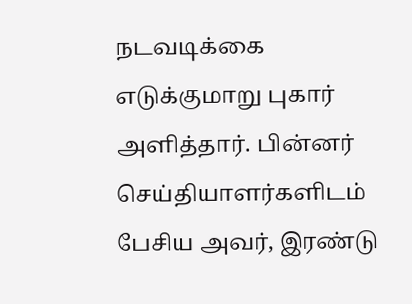நடவடிக்கை எடுக்குமாறு புகார் அளித்தார். பின்னர் செய்தியாளர்களிடம் பேசிய அவர், இரண்டு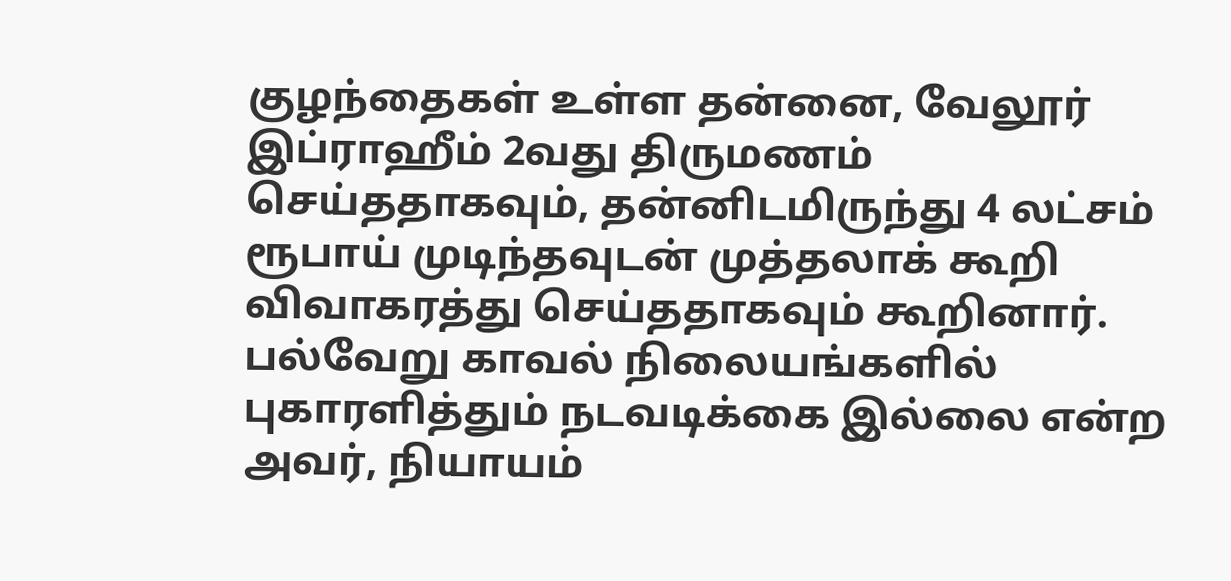குழந்தைகள் உள்ள தன்னை, வேலூர் இப்ராஹீம் 2வது திருமணம் செய்ததாகவும், தன்னிடமிருந்து 4 லட்சம் ரூபாய் முடிந்தவுடன் முத்தலாக் கூறி விவாகரத்து செய்ததாகவும் கூறினார். பல்வேறு காவல் நிலையங்களில் புகாரளித்தும் நடவடிக்கை இல்லை என்ற அவர், நியாயம்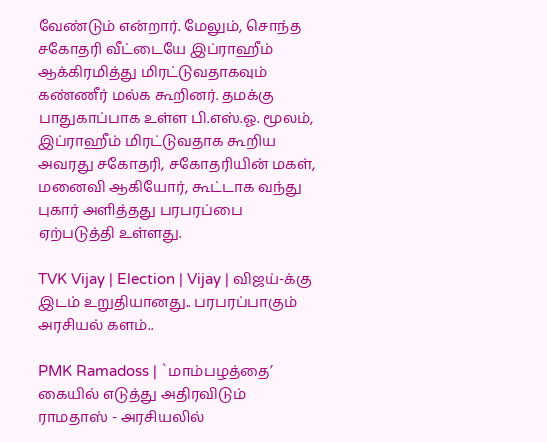வேண்டும் என்றார். மேலும், சொந்த சகோதரி வீட்டையே இப்ராஹீம் ஆக்கிரமித்து மிரட்டுவதாகவும் கண்ணீர் மல்க கூறினர். தமக்கு பாதுகாப்பாக உள்ள பி.எஸ்.ஓ. மூலம், இப்ராஹீம் மிரட்டுவதாக கூறிய அவரது சகோதரி, சகோதரியின் மகள், மனைவி ஆகியோர், கூட்டாக வந்து புகார் அளித்தது பரபரப்பை ஏற்படுத்தி உள்ளது.

TVK Vijay | Election | Vijay | விஜய்-க்கு இடம் உறுதியானது.. பரபரப்பாகும் அரசியல் களம்..

PMK Ramadoss | `மாம்பழத்தை’ கையில் எடுத்து அதிரவிடும் ராமதாஸ் - அரசியலில்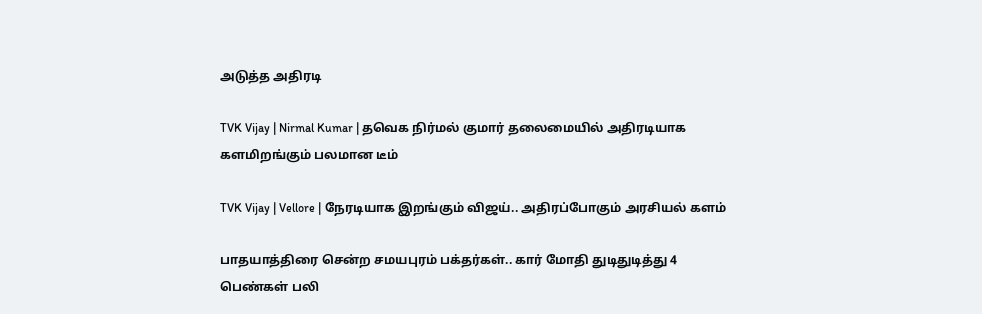அடுத்த அதிரடி

TVK Vijay | Nirmal Kumar | தவெக நிர்மல் குமார் தலைமையில் அதிரடியாக களமிறங்கும் பலமான டீம்

TVK Vijay | Vellore | நேரடியாக இறங்கும் விஜய்.. அதிரப்போகும் அரசியல் களம்

பாதயாத்திரை சென்ற சமயபுரம் பக்தர்கள்.. கார் மோதி துடிதுடித்து 4 பெண்கள் பலி